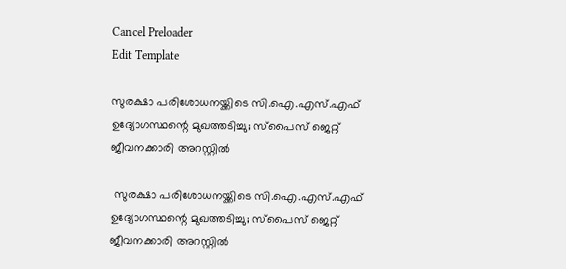Cancel Preloader
Edit Template

സുരക്ഷാ പരിശോധനയ്ക്കിടെ സി.ഐ.എസ്.എഫ് ഉദ്യോഗസ്ഥന്റെ മുഖത്തടിച്ചു; സ്‌പൈസ് ജെറ്റ് ജീവനക്കാരി അറസ്റ്റില്‍

 സുരക്ഷാ പരിശോധനയ്ക്കിടെ സി.ഐ.എസ്.എഫ് ഉദ്യോഗസ്ഥന്റെ മുഖത്തടിച്ചു; സ്‌പൈസ് ജെറ്റ് ജീവനക്കാരി അറസ്റ്റില്‍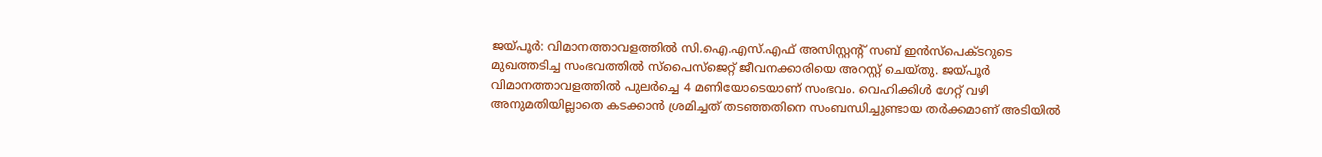ജയ്പൂര്‍: വിമാനത്താവളത്തില്‍ സി.ഐ.എസ്.എഫ് അസിസ്റ്റന്റ് സബ് ഇന്‍സ്‌പെക്ടറുടെ മുഖത്തടിച്ച സംഭവത്തില്‍ സ്‌പൈസ്‌ജെറ്റ് ജീവനക്കാരിയെ അറസ്റ്റ് ചെയ്തു. ജയ്പൂര്‍ വിമാനത്താവളത്തില്‍ പുലര്‍ച്ചെ 4 മണിയോടെയാണ് സംഭവം. വെഹിക്കിള്‍ ഗേറ്റ് വഴി അനുമതിയില്ലാതെ കടക്കാന്‍ ശ്രമിച്ചത് തടഞ്ഞതിനെ സംബന്ധിച്ചുണ്ടായ തര്‍ക്കമാണ് അടിയില്‍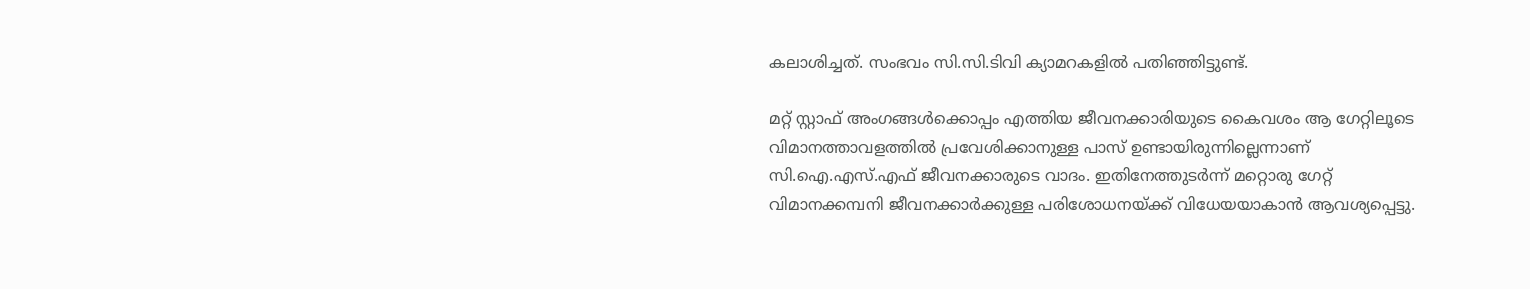കലാശിച്ചത്. സംഭവം സി.സി.ടിവി ക്യാമറകളില്‍ പതിഞ്ഞിട്ടുണ്ട്.

മറ്റ് സ്റ്റാഫ് അംഗങ്ങള്‍ക്കൊപ്പം എത്തിയ ജീവനക്കാരിയുടെ കൈവശം ആ ഗേറ്റിലൂടെ വിമാനത്താവളത്തില്‍ പ്രവേശിക്കാനുള്ള പാസ് ഉണ്ടായിരുന്നില്ലെന്നാണ് സി.ഐ.എസ്.എഫ് ജീവനക്കാരുടെ വാദം. ഇതിനേത്തുടര്‍ന്ന് മറ്റൊരു ഗേറ്റ് വിമാനക്കമ്പനി ജീവനക്കാര്‍ക്കുള്ള പരിശോധനയ്ക്ക് വിധേയയാകാന്‍ ആവശ്യപ്പെട്ടു.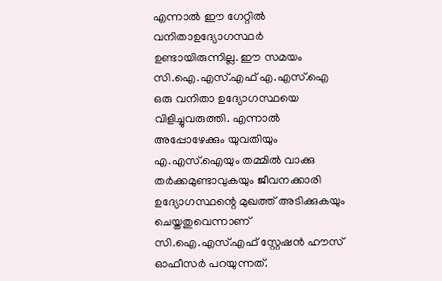എന്നാല്‍ ഈ ഗേറ്റില്‍ വനിതാഉദ്യോഗസ്ഥര്‍ ഉണ്ടായിരുന്നില്ല. ഈ സമയം സി.ഐ.എസ്.എഫ് എ.എസ്.ഐ ഒരു വനിതാ ഉദ്യോഗസ്ഥയെ വിളിച്ചുവരുത്തി. എന്നാല്‍ അപ്പോഴേക്കും യുവതിയും എ.എസ്.ഐയും തമ്മില്‍ വാക്കു തര്‍ക്കമുണ്ടാവുകയും ജീവനക്കാരി ഉദ്യോഗസ്ഥന്റെ മുഖത്ത് അടിക്കുകയും ചെയ്തതുവെന്നാണ് സി.ഐ.എസ്.എഫ് സ്റ്റേഷന്‍ ഹൗസ് ഓഫീസര്‍ പറയുന്നത്.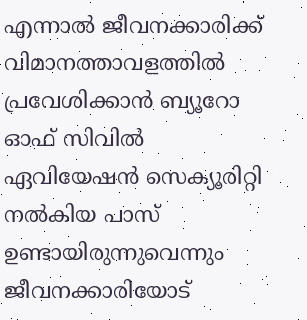എന്നാല്‍ ജീവനക്കാരിക്ക് വിമാനത്താവളത്തില്‍ പ്രവേശിക്കാന്‍ ബ്യൂറോ ഓഫ് സിവില്‍ ഏവിയേഷന്‍ സെക്യൂരിറ്റി നല്‍കിയ പാസ് ഉണ്ടായിരുന്നുവെന്നും ജീവനക്കാരിയോട്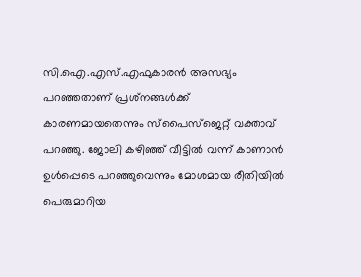സി.ഐ.എസ്.എഫുകാരന്‍ അസഭ്യം പറഞ്ഞതാണ് പ്രശ്‌നങ്ങള്‍ക്ക് കാരണമായതെന്നും സ്‌പൈസ്‌ജെറ്റ് വക്താവ് പറഞ്ഞു. ജോലി കഴിഞ്ഞ് വീട്ടില്‍ വന്ന് കാണാന്‍ ഉള്‍പ്പെടെ പറഞ്ഞുവെന്നും മോശമായ രീതിയില്‍ പെരുമാറിയ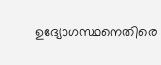ഉദ്യോഗസ്ഥനെതിരെ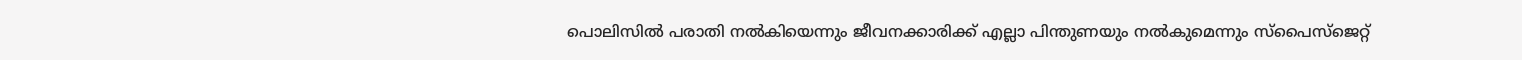പൊലിസില്‍ പരാതി നല്‍കിയെന്നും ജീവനക്കാരിക്ക് എല്ലാ പിന്തുണയും നല്‍കുമെന്നും സ്‌പൈസ്‌ജെറ്റ്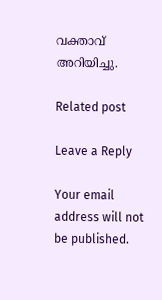വക്താവ് അറിയിച്ചു.

Related post

Leave a Reply

Your email address will not be published.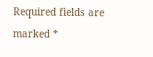Required fields are marked *